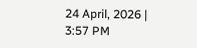24 April, 2026 | 3:57 PM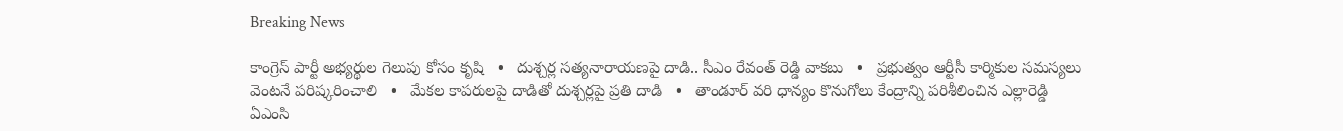Breaking News

కాంగ్రెస్ పార్టీ అభ్యర్థుల గెలుపు కోసం కృషి   •   దుశ్చర్ల సత్యనారాయణపై దాడి.. సీఎం రేవంత్ రెడ్డి వాకబు   •   ప్రభుత్వం ఆర్టీసీ కార్మికుల సమస్యలు వెంటనే పరిష్కరించాలి   •   మేకల కాపరులపై దాడితో దుశ్చర్లపై ప్రతి దాడి   •   తాండూర్ వరి ధాన్యం కొనుగోలు కేంద్రాన్ని పరిశీలించిన ఎల్లారెడ్డి ఏఎంసి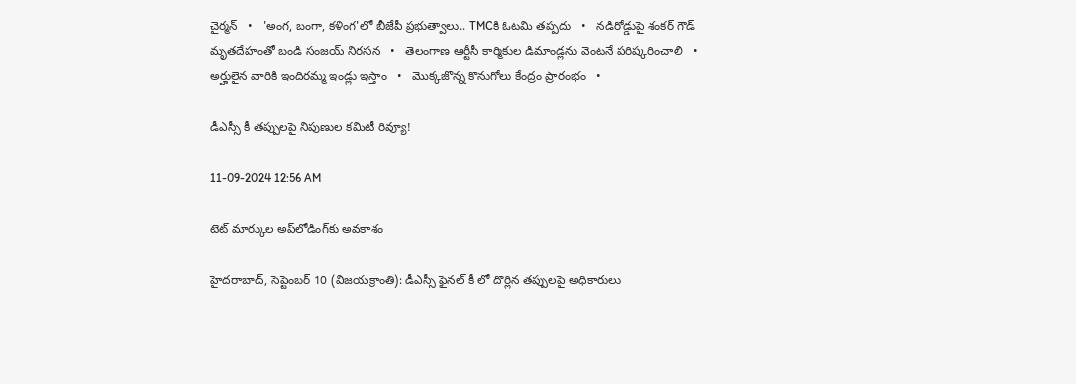చైర్మన్   •   'అంగ, బంగా, కళింగ'లో బీజేపీ ప్రభుత్వాలు.. TMCకి ఓటమి తప్పదు   •   నడిరోడ్డుపై శంకర్ గౌడ్ మృతదేహంతో బండి సంజయ్ నిరసన   •   తెలంగాణ ఆర్టీసీ కార్మికుల డిమాండ్లను వెంటనే పరిష్కరించాలి   •   అర్హులైన వారికి ఇందిరమ్మ ఇండ్లు ఇస్తాం   •   మొక్కజొన్న కొనుగోలు కేంద్రం ప్రారంభం   •

డీఎస్సీ కీ తప్పులపై నిపుణుల కమిటీ రివ్యూ!

11-09-2024 12:56 AM

టెట్ మార్కుల అప్‌లోడింగ్‌కు అవకాశం

హైదరాబాద్, సెప్టెంబర్ 10 (విజయక్రాంతి): డీఎస్సీ ఫైనల్ కీ లో దొర్లిన తప్పులపై అధికారులు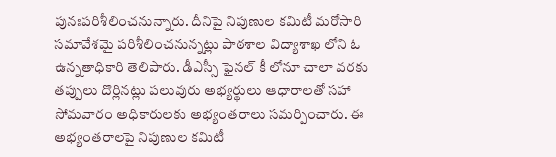పునఃపరిశీలించనున్నారు. దీనిపై నిపుణుల కమిటీ మరోసారి సమావేశమై పరిశీలించనున్నట్లు పాఠశాల విద్యాశాఖ లోని ఓ ఉన్నతాధికారి తెలిపారు. డీఎస్సీ ఫైనల్ కీ లోనూ చాలా వరకు తప్పులు దొర్లినట్లు పలువురు అభ్యర్థులు ఆధారాలతో సహా సోమవారం అధికారులకు అభ్యంతరాలు సమర్పించారు. ఈ అభ్యంతరాలపై నిపుణుల కమిటీ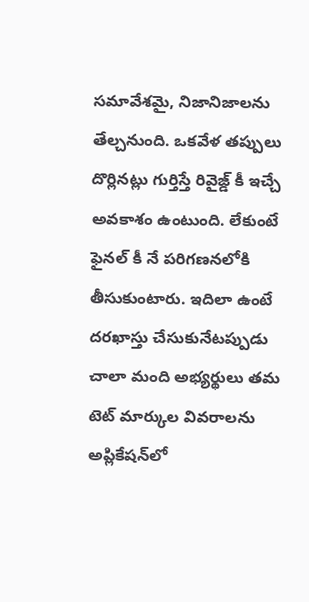సమావేశమై, నిజానిజాలను తేల్చనుంది. ఒకవేళ తప్పులు దొర్లినట్లు గుర్తిస్తే రివైజ్డ్ కీ ఇచ్చే అవకాశం ఉంటుంది. లేకుంటే ఫైనల్ కీ నే పరిగణనలోకి తీసుకుంటారు. ఇదిలా ఉంటే దరఖాస్తు చేసుకునేటప్పుడు చాలా మంది అభ్యర్థులు తమ టెట్ మార్కుల వివరాలను అప్లికేషన్‌లో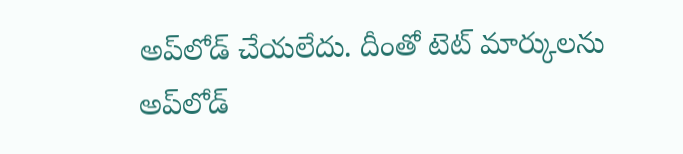అప్‌లోడ్ చేయలేదు. దీంతో టెట్ మార్కులను అప్‌లోడ్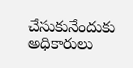చేసుకునేందుకు అధికారులు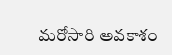మరోసారి అవకాశం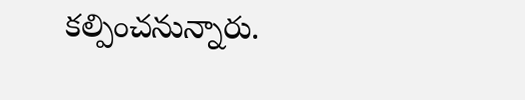కల్పించనున్నారు.